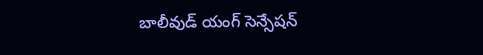బాలీవుడ్ యంగ్ సెన్సేషన్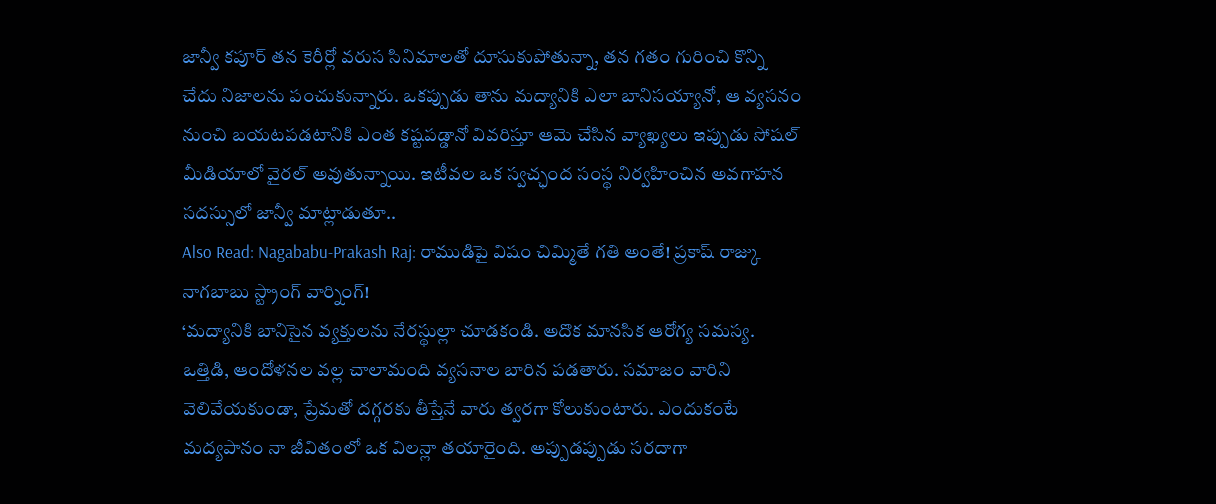జాన్వీ కపూర్ తన కెరీర్లో వరుస సినిమాలతో దూసుకుపోతున్నా, తన గతం గురించి కొన్ని చేదు నిజాలను పంచుకున్నారు. ఒకప్పుడు తాను మద్యానికి ఎలా బానిసయ్యానో, ఆ వ్యసనం నుంచి బయటపడటానికి ఎంత కష్టపడ్డానో వివరిస్తూ ఆమె చేసిన వ్యాఖ్యలు ఇప్పుడు సోషల్ మీడియాలో వైరల్ అవుతున్నాయి. ఇటీవల ఒక స్వచ్ఛంద సంస్థ నిర్వహించిన అవగాహన సదస్సులో జాన్వీ మాట్లాడుతూ..
Also Read: Nagababu-Prakash Raj: రాముడిపై విషం చిమ్మితే గతి అంతే! ప్రకాష్ రాజ్కు నాగబాబు స్ట్రాంగ్ వార్నింగ్!
‘మద్యానికి బానిసైన వ్యక్తులను నేరస్థుల్లా చూడకండి. అదొక మానసిక ఆరోగ్య సమస్య. ఒత్తిడి, ఆందోళనల వల్ల చాలామంది వ్యసనాల బారిన పడతారు. సమాజం వారిని వెలివేయకుండా, ప్రేమతో దగ్గరకు తీస్తేనే వారు త్వరగా కోలుకుంటారు. ఎందుకంటే మద్యపానం నా జీవితంలో ఒక విలన్లా తయారైంది. అప్పుడప్పుడు సరదాగా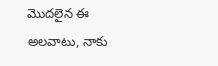మొదలైన ఈ అలవాటు, నాకు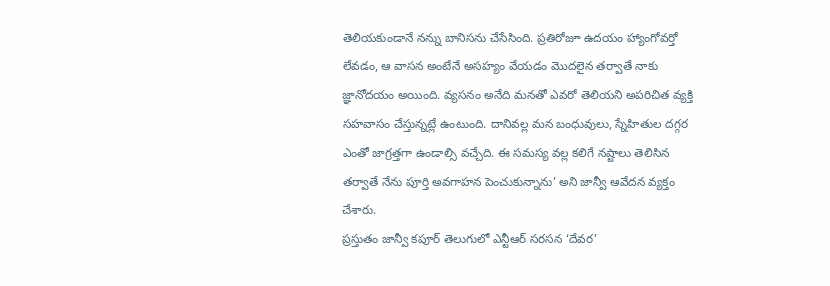తెలియకుండానే నన్ను బానిసను చేసేసింది. ప్రతిరోజూ ఉదయం హ్యాంగోవర్తో లేవడం, ఆ వాసన అంటేనే అసహ్యం వేయడం మొదలైన తర్వాతే నాకు జ్ఞానోదయం అయింది. వ్యసనం అనేది మనతో ఎవరో తెలియని అపరిచిత వ్యక్తి సహవాసం చేస్తున్నట్లే ఉంటుంది. దానివల్ల మన బంధువులు, స్నేహితుల దగ్గర ఎంతో జాగ్రత్తగా ఉండాల్సి వచ్చేది. ఈ సమస్య వల్ల కలిగే నష్టాలు తెలిసిన తర్వాతే నేను పూర్తి అవగాహన పెంచుకున్నాను’ అని జాన్వీ ఆవేదన వ్యక్తం చేశారు.
ప్రస్తుతం జాన్వీ కపూర్ తెలుగులో ఎన్టీఆర్ సరసన ‘దేవర’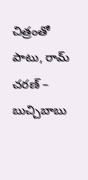చిత్రంతో పాటు, రామ్ చరణ్ – బుచ్చిబాబు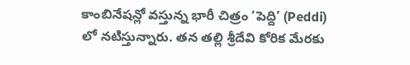కాంబినేషన్లో వస్తున్న భారీ చిత్రం ‘పెద్ది’ (Peddi) లో నటిస్తున్నారు. తన తల్లి శ్రీదేవి కోరిక మేరకు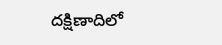దక్షిణాదిలో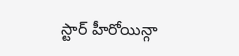స్టార్ హీరోయిన్గా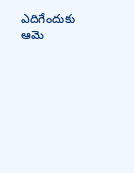ఎదిగేందుకు ఆమె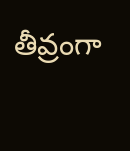తీవ్రంగా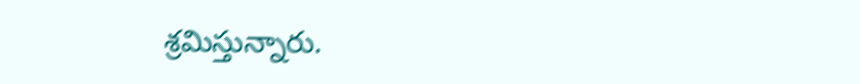శ్రమిస్తున్నారు.